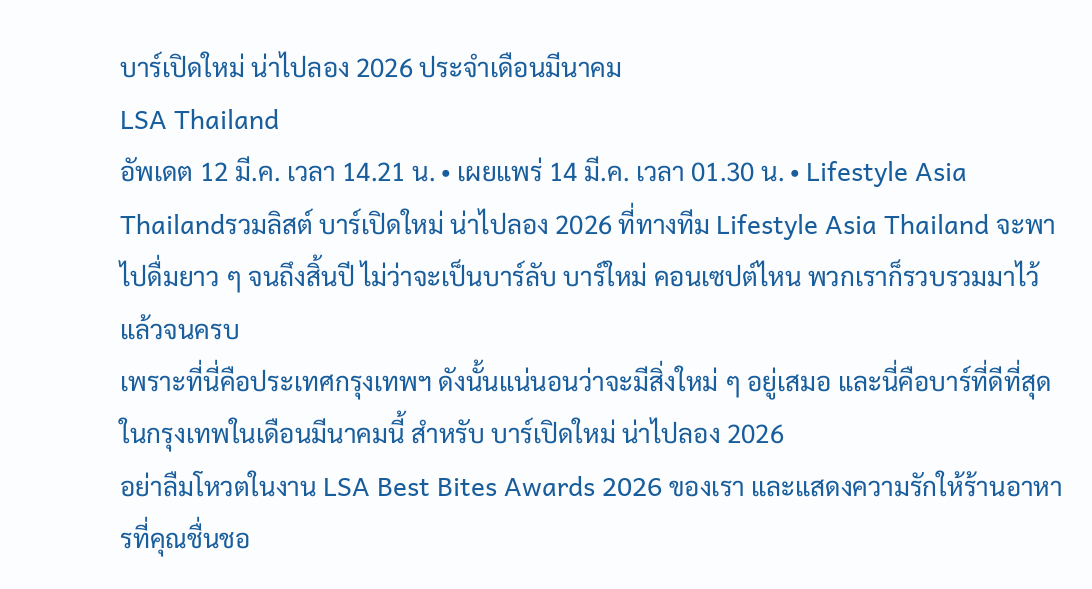บาร์เปิดใหม่ น่าไปลอง 2026 ประจำเดือนมีนาคม
LSA Thailand
อัพเดต 12 มี.ค. เวลา 14.21 น. • เผยแพร่ 14 มี.ค. เวลา 01.30 น. • Lifestyle Asia Thailandรวมลิสต์ บาร์เปิดใหม่ น่าไปลอง 2026 ที่ทางทีม Lifestyle Asia Thailand จะพาไปดื่มยาว ๆ จนถึงสิ้นปี ไม่ว่าจะเป็นบาร์ลับ บาร์ใหม่ คอนเซปต์ไหน พวกเราก็รวบรวมมาไว้แล้วจนครบ
เพราะที่นี่คือประเทศกรุงเทพฯ ดังนั้นแน่นอนว่าจะมีสิ่งใหม่ ๆ อยู่เสมอ และนี่คือบาร์ที่ดีที่สุดในกรุงเทพในเดือนมีนาคมนี้ สำหรับ บาร์เปิดใหม่ น่าไปลอง 2026
อย่าลืมโหวตในงาน LSA Best Bites Awards 2026 ของเรา และแสดงความรักให้ร้านอาหารที่คุณชื่นชอ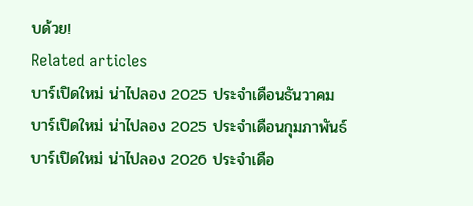บด้วย!
Related articles
บาร์เปิดใหม่ น่าไปลอง 2025 ประจำเดือนธันวาคม
บาร์เปิดใหม่ น่าไปลอง 2025 ประจำเดือนกุมภาพันธ์
บาร์เปิดใหม่ น่าไปลอง 2026 ประจำเดือ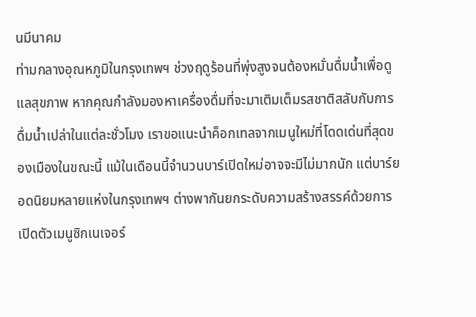นมีนาคม
ท่ามกลางอุณหภูมิในกรุงเทพฯ ช่วงฤดูร้อนที่พุ่งสูงจนต้องหมั่นดื่มน้ำเพื่อดูแลสุขภาพ หากคุณกำลังมองหาเครื่องดื่มที่จะมาเติมเต็มรสชาติสลับกับการดื่มน้ำเปล่าในแต่ละชั่วโมง เราขอแนะนำค็อกเทลจากเมนูใหม่ที่โดดเด่นที่สุดของเมืองในขณะนี้ แม้ในเดือนนี้จำนวนบาร์เปิดใหม่อาจจะมีไม่มากนัก แต่บาร์ยอดนิยมหลายแห่งในกรุงเทพฯ ต่างพากันยกระดับความสร้างสรรค์ด้วยการเปิดตัวเมนูซิกเนเจอร์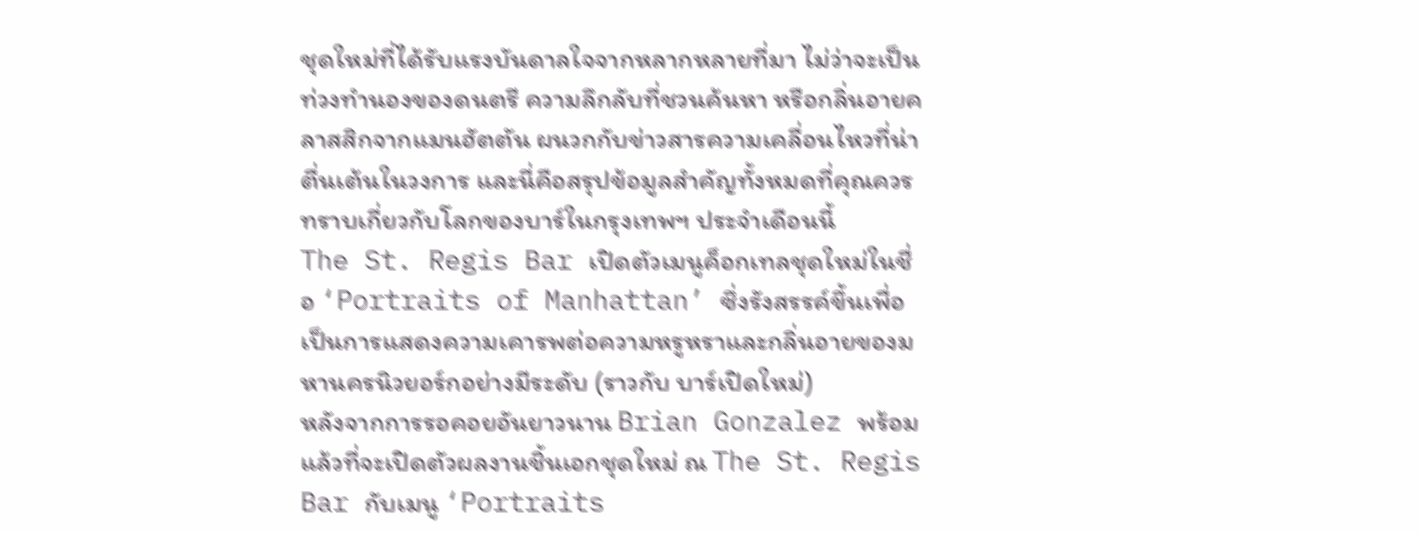ชุดใหม่ที่ได้รับแรงบันดาลใจจากหลากหลายที่มา ไม่ว่าจะเป็นท่วงทำนองของดนตรี ความลึกลับที่ชวนค้นหา หรือกลิ่นอายคลาสสิกจากแมนฮัตตัน ผนวกกับข่าวสารความเคลื่อนไหวที่น่าตื่นเต้นในวงการ และนี่คือสรุปข้อมูลสำคัญทั้งหมดที่คุณควรทราบเกี่ยวกับโลกของบาร์ในกรุงเทพฯ ประจำเดือนนี้
The St. Regis Bar เปิดตัวเมนูค็อกเทลชุดใหม่ในชื่อ ‘Portraits of Manhattan’ ซึ่งรังสรรค์ขึ้นเพื่อเป็นการแสดงความเคารพต่อความหรูหราและกลิ่นอายของมหานครนิวยอร์กอย่างมีระดับ (ราวกับ บาร์เปิดใหม่)
หลังจากการรอคอยอันยาวนาน Brian Gonzalez พร้อมแล้วที่จะเปิดตัวผลงานชิ้นเอกชุดใหม่ ณ The St. Regis Bar กับเมนู ‘Portraits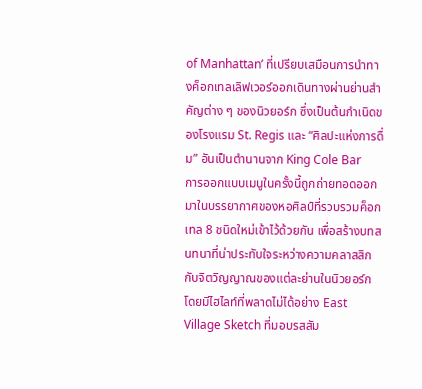of Manhattan’ ที่เปรียบเสมือนการนำทางค็อกเทลเลิฟเวอร์ออกเดินทางผ่านย่านสำคัญต่าง ๆ ของนิวยอร์ก ซึ่งเป็นต้นกำเนิดของโรงแรม St. Regis และ “ศิลปะแห่งการดื่ม” อันเป็นตำนานจาก King Cole Bar
การออกแบบเมนูในครั้งนี้ถูกถ่ายทอดออกมาในบรรยากาศของหอศิลป์ที่รวบรวมค็อกเทล 8 ชนิดใหม่เข้าไว้ด้วยกัน เพื่อสร้างบทสนทนาที่น่าประทับใจระหว่างความคลาสสิกกับจิตวิญญาณของแต่ละย่านในนิวยอร์ก โดยมีไฮไลท์ที่พลาดไม่ได้อย่าง East Village Sketch ที่มอบรสสัม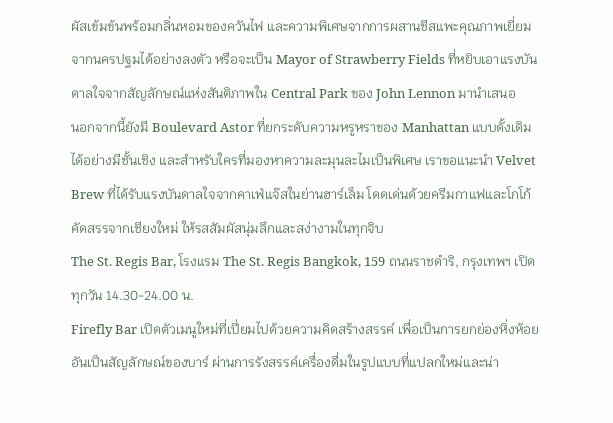ผัสเข้มข้นพร้อมกลิ่นหอมของควันไฟ และความพิเศษจากการผสานชีสแพะคุณภาพเยี่ยมจากนครปฐมได้อย่างลงตัว หรือจะเป็น Mayor of Strawberry Fields ที่หยิบเอาแรงบันดาลใจจากสัญลักษณ์แห่งสันติภาพใน Central Park ของ John Lennon มานำเสนอ
นอกจากนี้ยังมี Boulevard Astor ที่ยกระดับความหรูหราของ Manhattan แบบดั้งเดิมได้อย่างมีชั้นเชิง และสำหรับใครที่มองหาความละมุนละไมเป็นพิเศษ เราขอแนะนำ Velvet Brew ที่ได้รับแรงบันดาลใจจากคาเฟ่แจ๊สในย่านฮาร์เล็ม โดดเด่นด้วยครีมกาแฟและโกโก้คัดสรรจากเชียงใหม่ ให้รสสัมผัสนุ่มลึกและสง่างามในทุกจิบ
The St. Regis Bar, โรงแรม The St. Regis Bangkok, 159 ถนนราชดำริ, กรุงเทพฯ เปิดทุกวัน 14.30-24.00 น.
Firefly Bar เปิดตัวเมนูใหม่ที่เปี่ยมไปด้วยความคิดสร้างสรรค์ เพื่อเป็นการยกย่องหิ่งห้อยอันเป็นสัญลักษณ์ของบาร์ ผ่านการรังสรรค์เครื่องดื่มในรูปแบบที่แปลกใหม่และน่า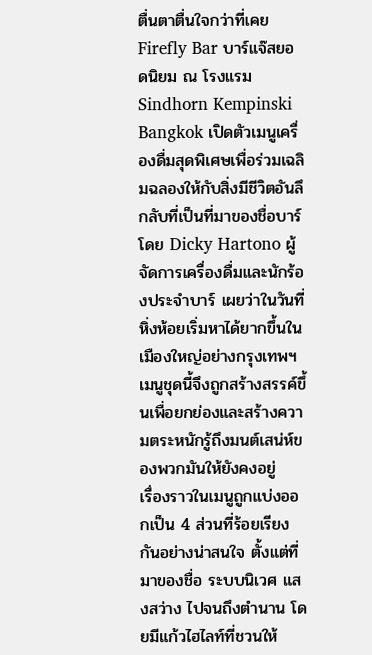ตื่นตาตื่นใจกว่าที่เคย
Firefly Bar บาร์แจ๊สยอดนิยม ณ โรงแรม Sindhorn Kempinski Bangkok เปิดตัวเมนูเครื่องดื่มสุดพิเศษเพื่อร่วมเฉลิมฉลองให้กับสิ่งมีชีวิตอันลึกลับที่เป็นที่มาของชื่อบาร์ โดย Dicky Hartono ผู้จัดการเครื่องดื่มและนักร้องประจำบาร์ เผยว่าในวันที่หิ่งห้อยเริ่มหาได้ยากขึ้นในเมืองใหญ่อย่างกรุงเทพฯ เมนูชุดนี้จึงถูกสร้างสรรค์ขึ้นเพื่อยกย่องและสร้างความตระหนักรู้ถึงมนต์เสน่ห์ของพวกมันให้ยังคงอยู่
เรื่องราวในเมนูถูกแบ่งออกเป็น 4 ส่วนที่ร้อยเรียงกันอย่างน่าสนใจ ตั้งแต่ที่มาของชื่อ ระบบนิเวศ แสงสว่าง ไปจนถึงตำนาน โดยมีแก้วไฮไลท์ที่ชวนให้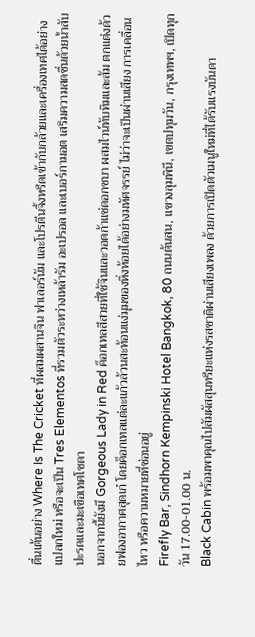ตื่นเต้นอย่าง Where Is The Cricket ที่ผสมผสานจิน ฟาเลอร์นัม และโปรตีนจิ้งหรีดเข้ากับกล้วยและเครื่องเทศได้อย่างแปลกใหม่ หรือจะเป็น Tres Elementos ที่รวมตัวระหว่างเหล้ารัม อะเปรอล และเบอร์กามอต เสริมความสดชื่นด้วยน้ำสับปะรดและมะเขือเทศโซดา
นอกจากนี้ยังมี Gorgeous Lady in Red ค็อกเทลสีสวยที่ใช้จินและวอดก้าแช่ดอกชบา ผสมไวน์ทับทิมและส้ม ตกแต่งด้วยฟองอากาศสุดเก๋ โดยค็อกเทลแต่ละแก้วล้วนสะท้อนแง่มุมของหิ่งห้อยได้อย่างมหัศจรรย์ ไม่ว่าจะเป็นผ่านเสียง การเคลื่อนไหว หรือความหมายที่ซ่อนอยู่
Firefly Bar, Sindhorn Kempinski Hotel Bangkok, 80 ถนนต้นสน, แขวงลุมพินี, เขตปทุมวัน, กรุงเทพฯ, เปิดทุกวัน 17.00-01.00 น.
Black Cabin พร้อมพาคุณไปสัมผัสสุนทรียะแห่งรสชาติผ่านเสียงเพลง ด้วยการเปิดตัวเมนูใหม่ที่ได้รับแรงบันดา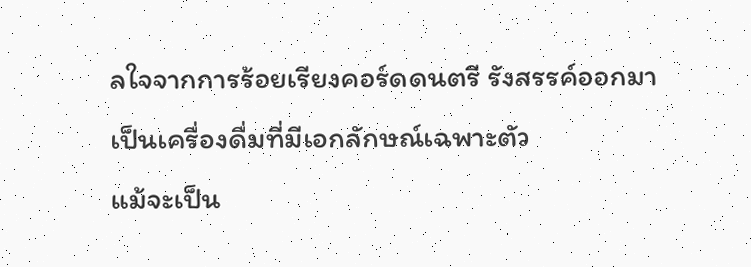ลใจจากการร้อยเรียงคอร์ดดนตรี รังสรรค์ออกมาเป็นเครื่องดื่มที่มีเอกลักษณ์เฉพาะตัว
แม้จะเป็น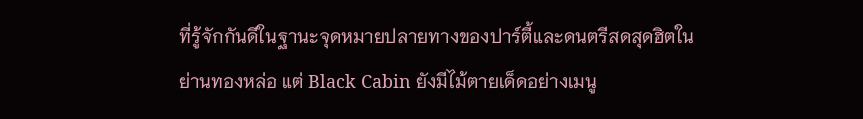ที่รู้จักกันดีในฐานะจุดหมายปลายทางของปาร์ตี้และดนตรีสดสุดฮิตในย่านทองหล่อ แต่ Black Cabin ยังมีไม้ตายเด็ดอย่างเมนู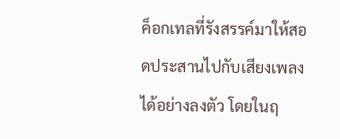ค็อกเทลที่รังสรรค์มาให้สอดประสานไปกับเสียงเพลงได้อย่างลงตัว โดยในฤ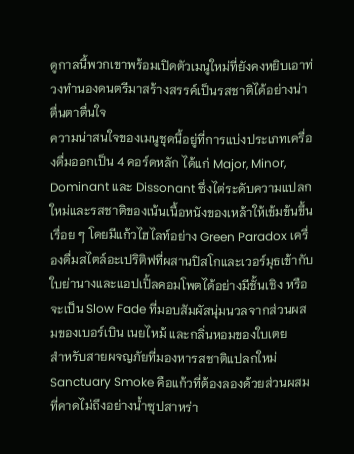ดูกาลนี้พวกเขาพร้อมเปิดตัวเมนูใหม่ที่ยังคงหยิบเอาท่วงทำนองดนตรีมาสร้างสรรค์เป็นรสชาติได้อย่างน่าตื่นตาตื่นใจ
ความน่าสนใจของเมนูชุดนี้อยู่ที่การแบ่งประเภทเครื่องดื่มออกเป็น 4 คอร์ดหลัก ได้แก่ Major, Minor, Dominant และ Dissonant ซึ่งไต่ระดับความแปลกใหม่และรสชาติของเน้นเนื้อหนังของเหล้าให้เข้มข้นขึ้นเรื่อย ๆ โดยมีแก้วไฮไลท์อย่าง Green Paradox เครื่องดื่มสไตล์อะเปริติฟที่ผสานปิสโกและเวอร์มุธเข้ากับใบย่านางและแอปเปิ้ลคอมโพตได้อย่างมีชั้นเชิง หรือจะเป็น Slow Fade ที่มอบสัมผัสนุ่มนวลจากส่วนผสมของเบอร์เบิน เนยไหม้ และกลิ่นหอมของใบเตย
สำหรับสายผจญภัยที่มองหารสชาติแปลกใหม่ Sanctuary Smoke คือแก้วที่ต้องลองด้วยส่วนผสมที่คาดไม่ถึงอย่างน้ำซุปสาหร่า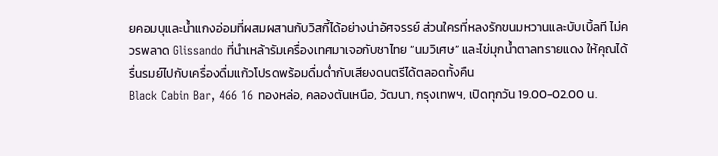ยคอมบุและน้ำแกงอ่อมที่ผสมผสานกับวิสกี้ได้อย่างน่าอัศจรรย์ ส่วนใครที่หลงรักขนมหวานและบับเบิ้ลที ไม่ควรพลาด Glissando ที่นำเหล้ารัมเครื่องเทศมาเจอกับชาไทย “นมวิเศษ” และไข่มุกน้ำตาลทรายแดง ให้คุณได้รื่นรมย์ไปกับเครื่องดื่มแก้วโปรดพร้อมดื่มด่ำกับเสียงดนตรีได้ตลอดทั้งคืน
Black Cabin Bar, 466 16 ทองหล่อ, คลองตันเหนือ, วัฒนา, กรุงเทพฯ, เปิดทุกวัน 19.00-02.00 น.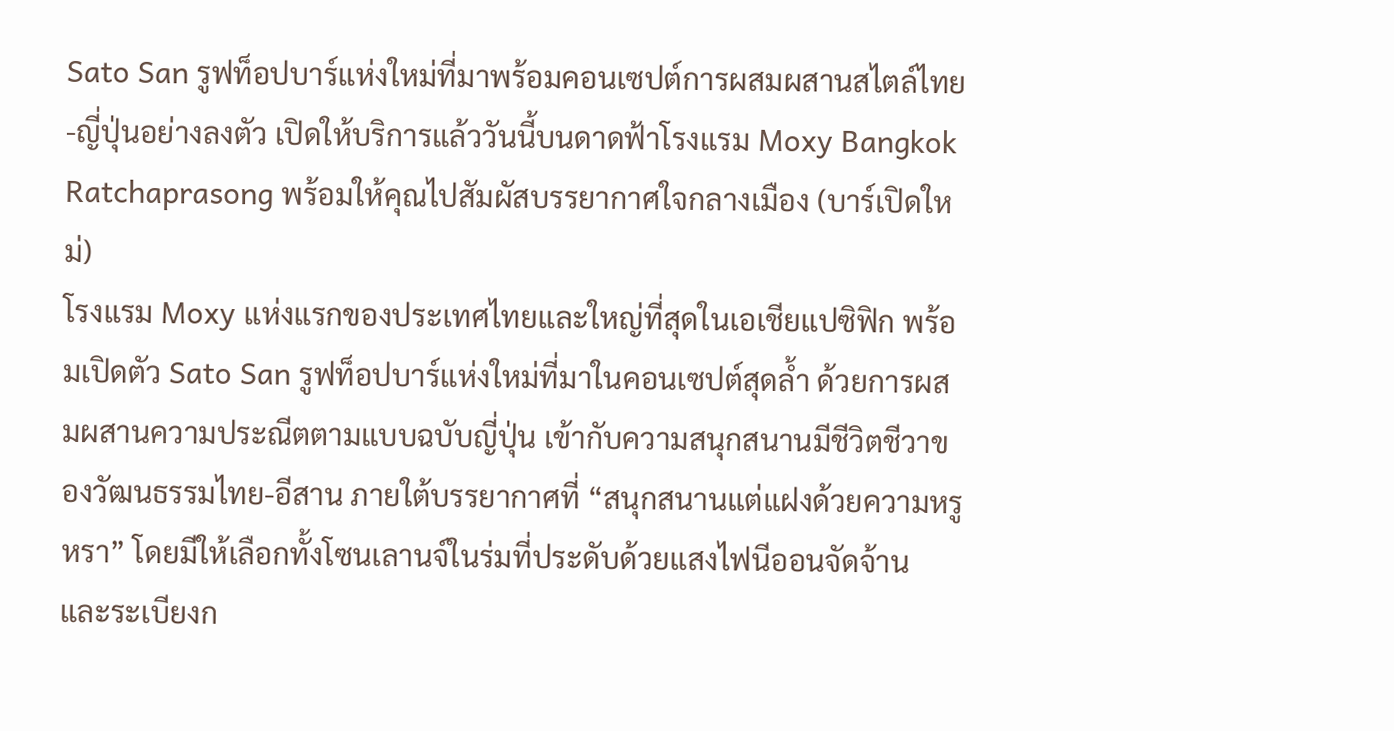Sato San รูฟท็อปบาร์แห่งใหม่ที่มาพร้อมคอนเซปต์การผสมผสานสไตล์ไทย-ญี่ปุ่นอย่างลงตัว เปิดให้บริการแล้ววันนี้บนดาดฟ้าโรงแรม Moxy Bangkok Ratchaprasong พร้อมให้คุณไปสัมผัสบรรยากาศใจกลางเมือง (บาร์เปิดใหม่)
โรงแรม Moxy แห่งแรกของประเทศไทยและใหญ่ที่สุดในเอเชียแปซิฟิก พร้อมเปิดตัว Sato San รูฟท็อปบาร์แห่งใหม่ที่มาในคอนเซปต์สุดล้ำ ด้วยการผสมผสานความประณีตตามแบบฉบับญี่ปุ่น เข้ากับความสนุกสนานมีชีวิตชีวาของวัฒนธรรมไทย-อีสาน ภายใต้บรรยากาศที่ “สนุกสนานแต่แฝงด้วยความหรูหรา” โดยมีให้เลือกทั้งโซนเลานจ์ในร่มที่ประดับด้วยแสงไฟนีออนจัดจ้าน และระเบียงก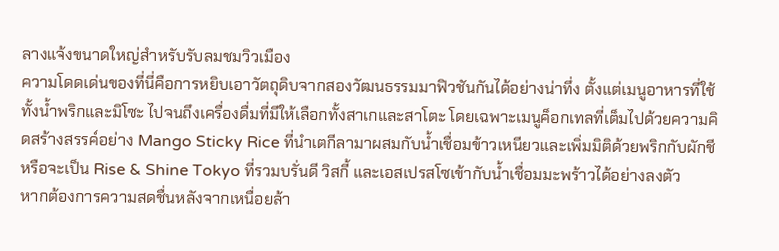ลางแจ้งขนาดใหญ่สำหรับรับลมชมวิวเมือง
ความโดดเด่นของที่นี่คือการหยิบเอาวัตถุดิบจากสองวัฒนธรรมมาฟิวชันกันได้อย่างน่าทึ่ง ตั้งแต่เมนูอาหารที่ใช้ทั้งน้ำพริกและมิโซะ ไปจนถึงเครื่องดื่มที่มีให้เลือกทั้งสาเกและสาโตะ โดยเฉพาะเมนูค็อกเทลที่เต็มไปด้วยความคิดสร้างสรรค์อย่าง Mango Sticky Rice ที่นำเตกีลามาผสมกับน้ำเชื่อมข้าวเหนียวและเพิ่มมิติด้วยพริกกับผักชี หรือจะเป็น Rise & Shine Tokyo ที่รวมบรั่นดี วิสกี้ และเอสเปรสโซเข้ากับน้ำเชื่อมมะพร้าวได้อย่างลงตัว
หากต้องการความสดชื่นหลังจากเหนื่อยล้า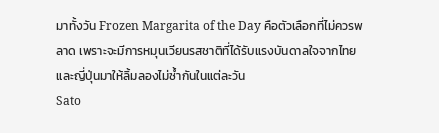มาทั้งวัน Frozen Margarita of the Day คือตัวเลือกที่ไม่ควรพลาด เพราะจะมีการหมุนเวียนรสชาติที่ได้รับแรงบันดาลใจจากไทยและญี่ปุ่นมาให้ลิ้มลองไม่ซ้ำกันในแต่ละวัน
Sato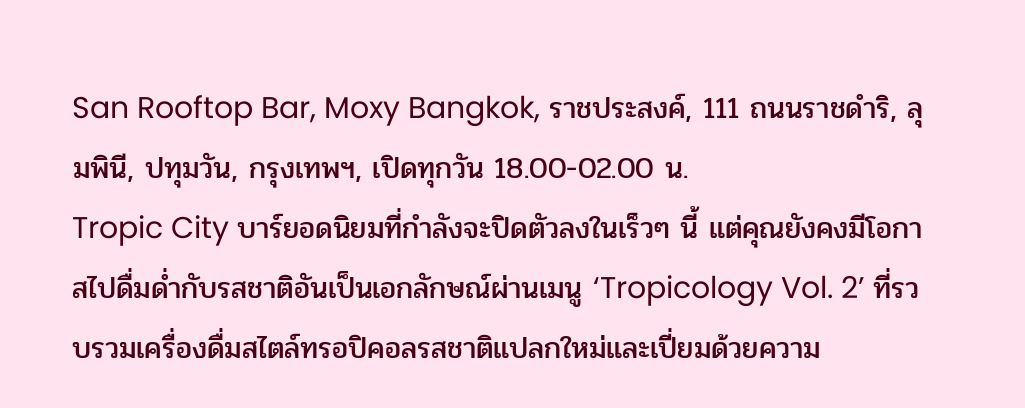San Rooftop Bar, Moxy Bangkok, ราชประสงค์, 111 ถนนราชดำริ, ลุมพินี, ปทุมวัน, กรุงเทพฯ, เปิดทุกวัน 18.00-02.00 น.
Tropic City บาร์ยอดนิยมที่กำลังจะปิดตัวลงในเร็วๆ นี้ แต่คุณยังคงมีโอกาสไปดื่มด่ำกับรสชาติอันเป็นเอกลักษณ์ผ่านเมนู ‘Tropicology Vol. 2’ ที่รวบรวมเครื่องดื่มสไตล์ทรอปิคอลรสชาติแปลกใหม่และเปี่ยมด้วยความ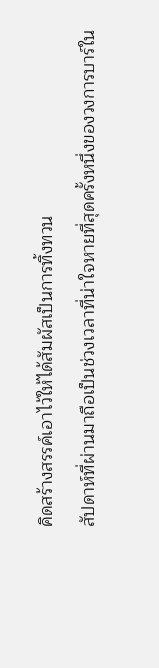คิดสร้างสรรค์เอาไว้ให้ได้สัมผัสเป็นการทิ้งทวน
สัปดาห์ที่ผ่านมาถือเป็นช่วงเวลาที่น่าใจหายที่สุดครั้งหนึ่งของวงการบาร์ใน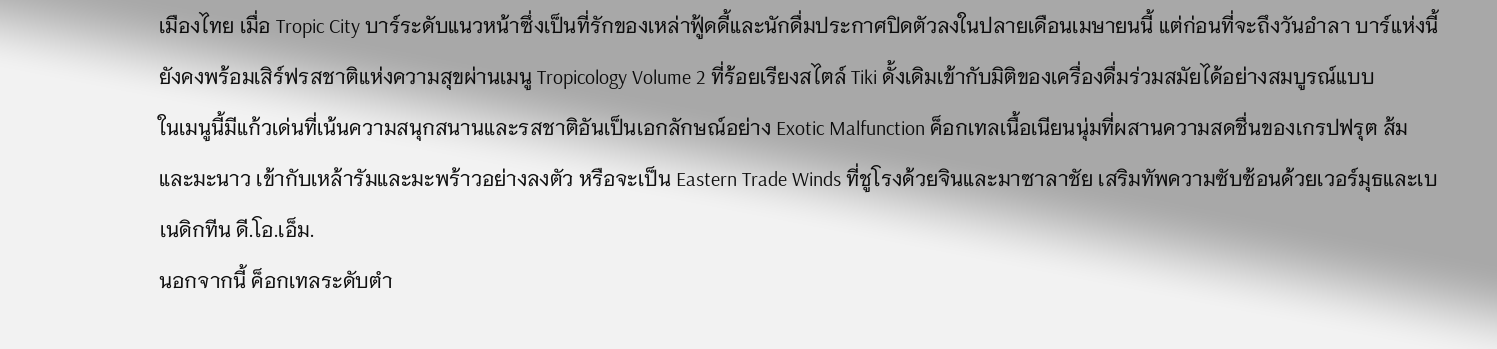เมืองไทย เมื่อ Tropic City บาร์ระดับแนวหน้าซึ่งเป็นที่รักของเหล่าฟู้ดดี้และนักดื่มประกาศปิดตัวลงในปลายเดือนเมษายนนี้ แต่ก่อนที่จะถึงวันอำลา บาร์แห่งนี้ยังคงพร้อมเสิร์ฟรสชาติแห่งความสุขผ่านเมนู Tropicology Volume 2 ที่ร้อยเรียงสไตล์ Tiki ดั้งเดิมเข้ากับมิติของเครื่องดื่มร่วมสมัยได้อย่างสมบูรณ์แบบ
ในเมนูนี้มีแก้วเด่นที่เน้นความสนุกสนานและรสชาติอันเป็นเอกลักษณ์อย่าง Exotic Malfunction ค็อกเทลเนื้อเนียนนุ่มที่ผสานความสดชื่นของเกรปฟรุต ส้ม และมะนาว เข้ากับเหล้ารัมและมะพร้าวอย่างลงตัว หรือจะเป็น Eastern Trade Winds ที่ชูโรงด้วยจินและมาซาลาชัย เสริมทัพความซับซ้อนด้วยเวอร์มุธและเบเนดิกทีน ดี.โอ.เอ็ม.
นอกจากนี้ ค็อกเทลระดับตำ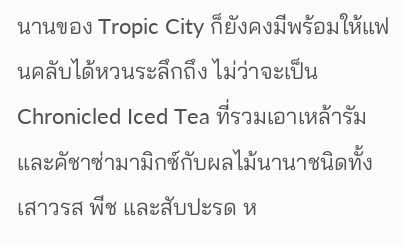นานของ Tropic City ก็ยังคงมีพร้อมให้แฟนคลับได้หวนระลึกถึง ไม่ว่าจะเป็น Chronicled Iced Tea ที่รวมเอาเหล้ารัมและคัชาซ่ามามิกซ์กับผลไม้นานาชนิดทั้งเสาวรส พีช และสับปะรด ห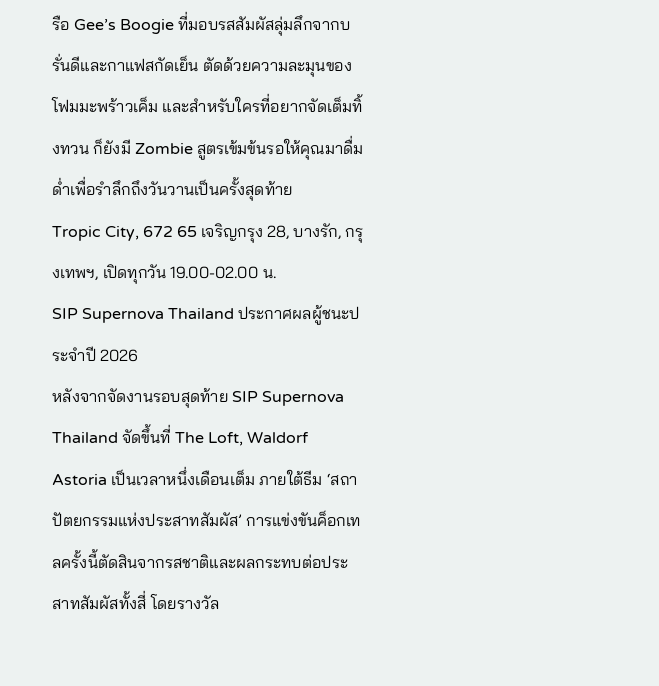รือ Gee’s Boogie ที่มอบรสสัมผัสลุ่มลึกจากบรั่นดีและกาแฟสกัดเย็น ตัดด้วยความละมุนของโฟมมะพร้าวเค็ม และสำหรับใครที่อยากจัดเต็มทิ้งทวน ก็ยังมี Zombie สูตรเข้มข้นรอให้คุณมาดื่มด่ำเพื่อรำลึกถึงวันวานเป็นครั้งสุดท้าย
Tropic City, 672 65 เจริญกรุง 28, บางรัก, กรุงเทพฯ, เปิดทุกวัน 19.00-02.00 น.
SIP Supernova Thailand ประกาศผลผู้ชนะประจำปี 2026
หลังจากจัดงานรอบสุดท้าย SIP Supernova Thailand จัดขึ้นที่ The Loft, Waldorf Astoria เป็นเวลาหนึ่งเดือนเต็ม ภายใต้ธีม ‘สถาปัตยกรรมแห่งประสาทสัมผัส’ การแข่งขันค็อกเทลครั้งนี้ตัดสินจากรสชาติและผลกระทบต่อประสาทสัมผัสทั้งสี่ โดยรางวัล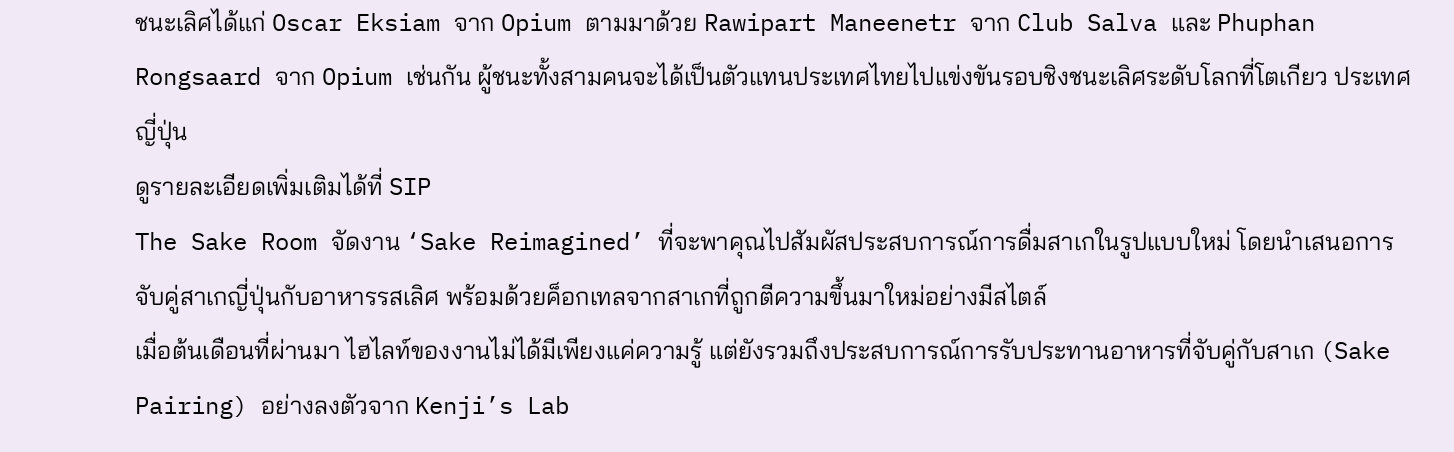ชนะเลิศได้แก่ Oscar Eksiam จาก Opium ตามมาด้วย Rawipart Maneenetr จาก Club Salva และ Phuphan Rongsaard จาก Opium เช่นกัน ผู้ชนะทั้งสามคนจะได้เป็นตัวแทนประเทศไทยไปแข่งขันรอบชิงชนะเลิศระดับโลกที่โตเกียว ประเทศญี่ปุ่น
ดูรายละเอียดเพิ่มเติมได้ที่ SIP
The Sake Room จัดงาน ‘Sake Reimagined’ ที่จะพาคุณไปสัมผัสประสบการณ์การดื่มสาเกในรูปแบบใหม่ โดยนำเสนอการจับคู่สาเกญี่ปุ่นกับอาหารรสเลิศ พร้อมด้วยค็อกเทลจากสาเกที่ถูกตีความขึ้นมาใหม่อย่างมีสไตล์
เมื่อต้นเดือนที่ผ่านมา ไฮไลท์ของงานไม่ได้มีเพียงแค่ความรู้ แต่ยังรวมถึงประสบการณ์การรับประทานอาหารที่จับคู่กับสาเก (Sake Pairing) อย่างลงตัวจาก Kenji’s Lab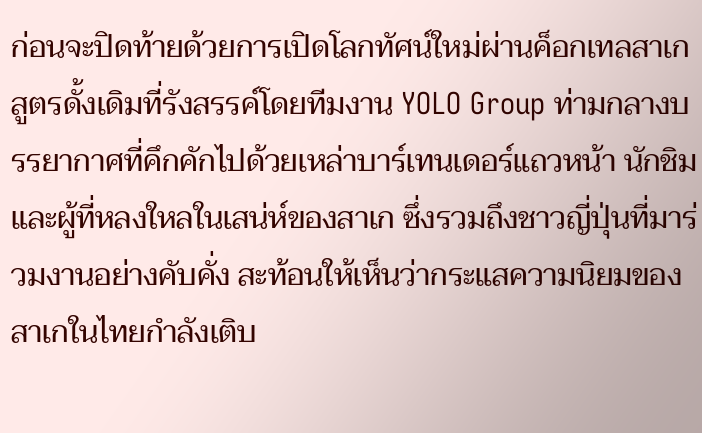ก่อนจะปิดท้ายด้วยการเปิดโลกทัศน์ใหม่ผ่านค็อกเทลสาเกสูตรดั้งเดิมที่รังสรรค์โดยทีมงาน YOLO Group ท่ามกลางบรรยากาศที่คึกคักไปด้วยเหล่าบาร์เทนเดอร์แถวหน้า นักชิม และผู้ที่หลงใหลในเสน่ห์ของสาเก ซึ่งรวมถึงชาวญี่ปุ่นที่มาร่วมงานอย่างคับคั่ง สะท้อนให้เห็นว่ากระแสความนิยมของสาเกในไทยกำลังเติบ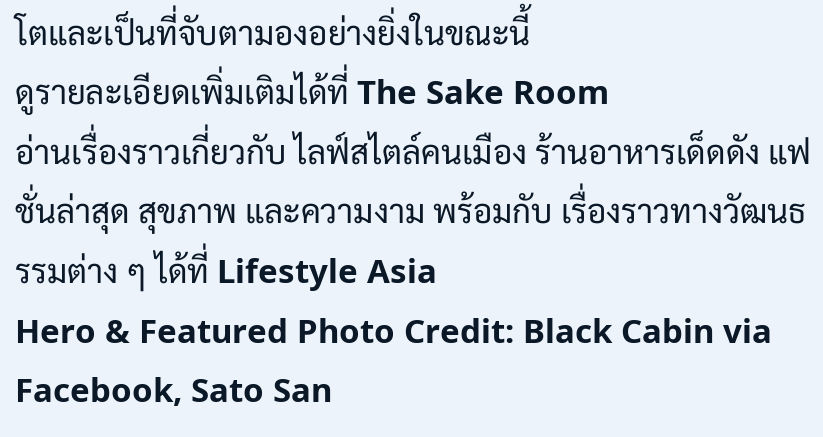โตและเป็นที่จับตามองอย่างยิ่งในขณะนี้
ดูรายละเอียดเพิ่มเติมได้ที่ The Sake Room
อ่านเรื่องราวเกี่ยวกับ ไลฟ์สไตล์คนเมือง ร้านอาหารเด็ดดัง แฟชั่นล่าสุด สุขภาพ และความงาม พร้อมกับ เรื่องราวทางวัฒนธรรมต่าง ๆ ได้ที่ Lifestyle Asia
Hero & Featured Photo Credit: Black Cabin via Facebook, Sato San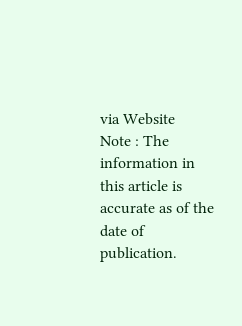via Website
Note : The information in this article is accurate as of the date of publication.